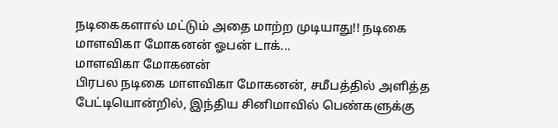நடிகைகளால் மட்டும் அதை மாற்ற முடியாது!! நடிகை மாளவிகா மோகனன் ஓபன் டாக்...
மாளவிகா மோகனன்
பிரபல நடிகை மாளவிகா மோகனன், சமீபத்தில் அளித்த பேட்டியொன்றில், இந்திய சினிமாவில் பெண்களுக்கு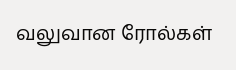வலுவான ரோல்கள்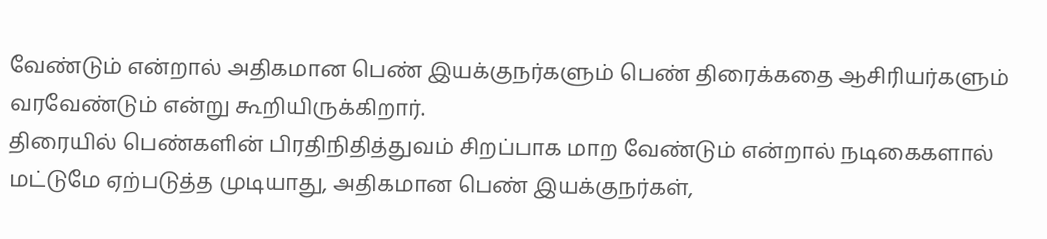வேண்டும் என்றால் அதிகமான பெண் இயக்குநர்களும் பெண் திரைக்கதை ஆசிரியர்களும் வரவேண்டும் என்று கூறியிருக்கிறார்.
திரையில் பெண்களின் பிரதிநிதித்துவம் சிறப்பாக மாற வேண்டும் என்றால் நடிகைகளால் மட்டுமே ஏற்படுத்த முடியாது, அதிகமான பெண் இயக்குநர்கள்,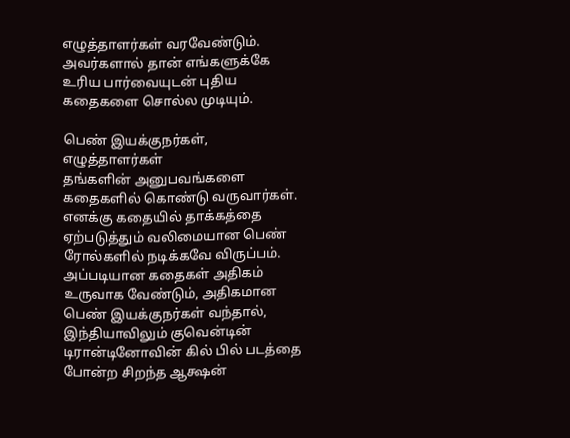எழுத்தாளர்கள் வரவேண்டும். அவர்களால் தான் எங்களுக்கே உரிய பார்வையுடன் புதிய கதைகளை சொல்ல முடியும்.

பெண் இயக்குநர்கள், எழுத்தாளர்கள்
தங்களின் அனுபவங்களை கதைகளில் கொண்டு வருவார்கள். எனக்கு கதையில் தாக்கத்தை ஏற்படுத்தும் வலிமையான பெண் ரோல்களில் நடிக்கவே விருப்பம்.
அப்படியான கதைகள் அதிகம் உருவாக வேண்டும், அதிகமான பெண் இயக்குநர்கள் வந்தால், இந்தியாவிலும் குவென்டின் டிரான்டினோவின் கில் பில் படத்தை போன்ற சிறந்த ஆக்ஷன்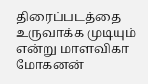திரைப்படத்தை உருவாக்க முடியும் என்று மாளவிகா மோகனன்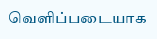வெளிப்படையாக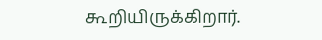கூறியிருக்கிறார்.